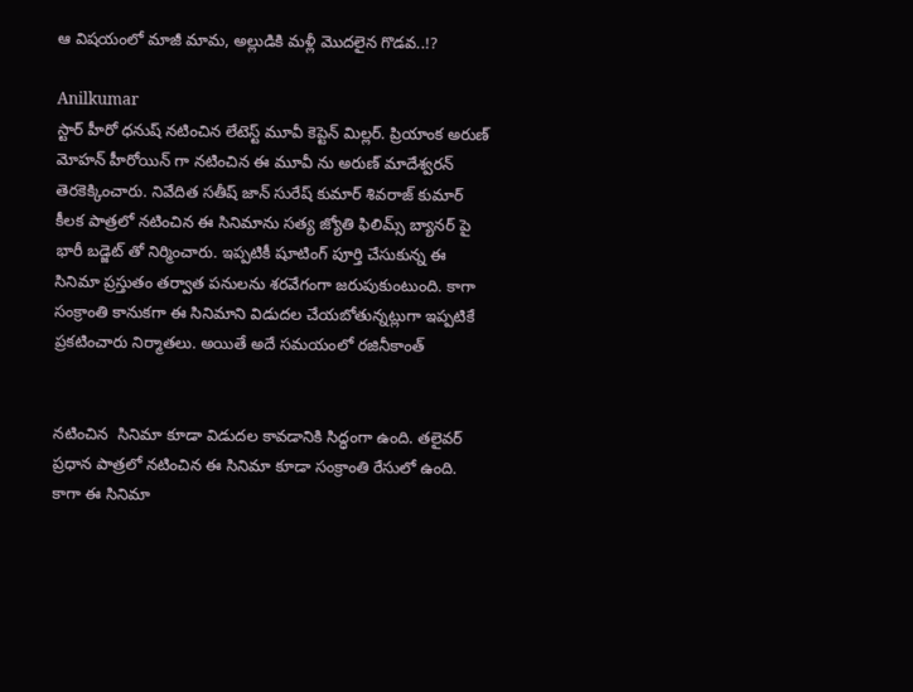ఆ విషయంలో మాజీ మామ, అల్లుడికి మళ్లీ మొదలైన గొడవ..!?

Anilkumar
స్టార్ హీరో ధనుష్ నటించిన లేటెస్ట్ మూవీ కెప్టెన్ మిల్లర్. ప్రియాంక అరుణ్ మోహన్ హీరోయిన్ గా నటించిన ఈ మూవీ ను అరుణ్ మాదేశ్వరన్ తెరకెక్కించారు. నివేదిత సతీష్ జాన్ సురేష్ కుమార్ శివరాజ్ కుమార్ కీలక పాత్రలో నటించిన ఈ సినిమాను సత్య జ్యోతి ఫిలిమ్స్ బ్యానర్ పై భారీ బడ్జెట్ తో నిర్మించారు. ఇప్పటికీ షూటింగ్ పూర్తి చేసుకున్న ఈ సినిమా ప్రస్తుతం తర్వాత పనులను శరవేగంగా జరుపుకుంటుంది. కాగా సంక్రాంతి కానుకగా ఈ సినిమాని విడుదల చేయబోతున్నట్లుగా ఇప్పటికే ప్రకటించారు నిర్మాతలు. అయితే అదే సమయంలో రజినీకాంత్


నటించిన  సినిమా కూడా విడుదల కావడానికి సిద్ధంగా ఉంది. తలైవర్ ప్రధాన పాత్రలో నటించిన ఈ సినిమా కూడా సంక్రాంతి రేసులో ఉంది. కాగా ఈ సినిమా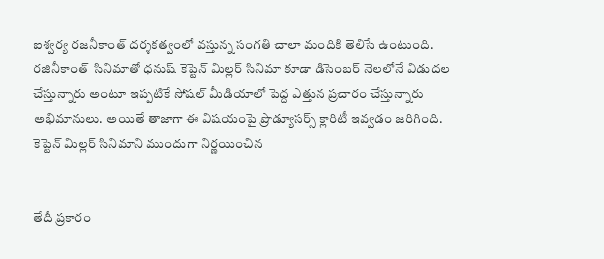ఐశ్వర్య రజనీకాంత్ దర్శకత్వంలో వస్తున్న సంగతి చాలా మందికి తెలిసే ఉంటుంది. రజినీకాంత్  సినిమాతో ధనుష్ కెప్టెన్ మిల్లర్ సినిమా కూడా డిసెంబర్ నెలలోనే విడుదల చేస్తున్నారు అంటూ ఇప్పటికే సోషల్ మీడియాలో పెద్ద ఎత్తున ప్రచారం చేస్తున్నారు అభిమానులు. అయితే తాజాగా ఈ విషయంపై ప్రొడ్యూసర్స్ క్లారిటీ ఇవ్వడం జరిగింది. కెప్టెన్ మిల్లర్ సినిమాని ముందుగా నిర్ణయించిన


తేదీ ప్రకారం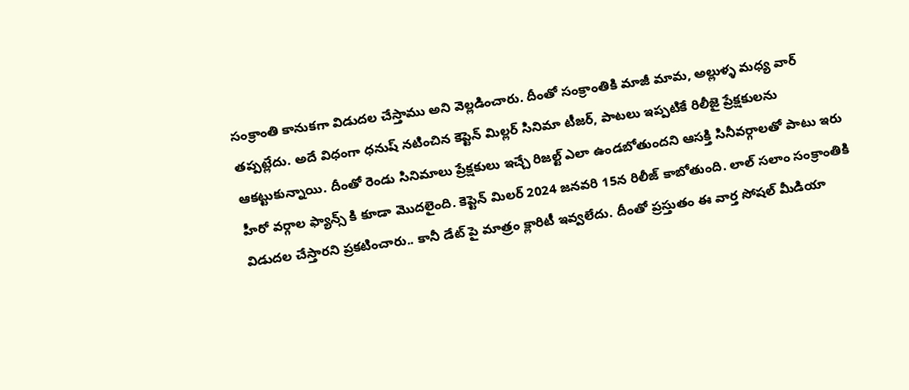సంక్రాంతి కానుకగా విడుదల చేస్తాము అని వెల్లడించారు. దీంతో సంక్రాంతికి మాజీ మామ, అల్లుళ్ళ మధ్య వార్ తప్పట్లేదు. అదే విధంగా ధనుష్ నటించిన కెప్టెన్ మిల్లర్ సినిమా టీజర్, పాటలు ఇప్పటికే రిలీజై ప్రేక్షకులను ఆకట్టుకున్నాయి. దీంతో రెండు సినిమాలు ప్రేక్షకులు ఇచ్చే రిజల్ట్ ఎలా ఉండబోతుందని ఆసక్తి సినీవర్గాలతో పాటు ఇరు హీరో వర్గాల ఫ్యాన్స్ కి కూడా మొదలైంది. కెప్టెన్ మిలర్‌ 2024 జనవరి 15న రిలీజ్ కాబోతుంది. లాల్ సలాం సంక్రాంతికి విడుదల చేస్తారని ప్రకటించారు.. కానీ డేట్ పై మాత్రం క్లారిటీ ఇవ్వలేదు. దీంతో ప్రస్తుతం ఈ వార్త సోషల్ మీడియా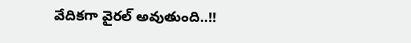వేదికగా వైరల్ అవుతుంది..!!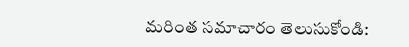మరింత సమాచారం తెలుసుకోండి: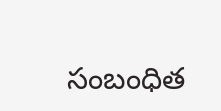సంబంధిత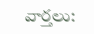వార్తలు: